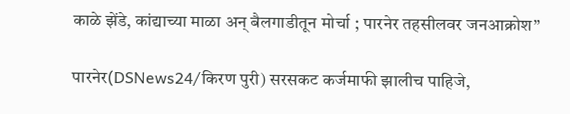काळे झेंडे, कांद्याच्या माळा अन् बैलगाडीतून मोर्चा ; पारनेर तहसीलवर जनआक्रोश”

पारनेर(DSNews24/किरण पुरी) सरसकट कर्जमाफी झालीच पाहिजे,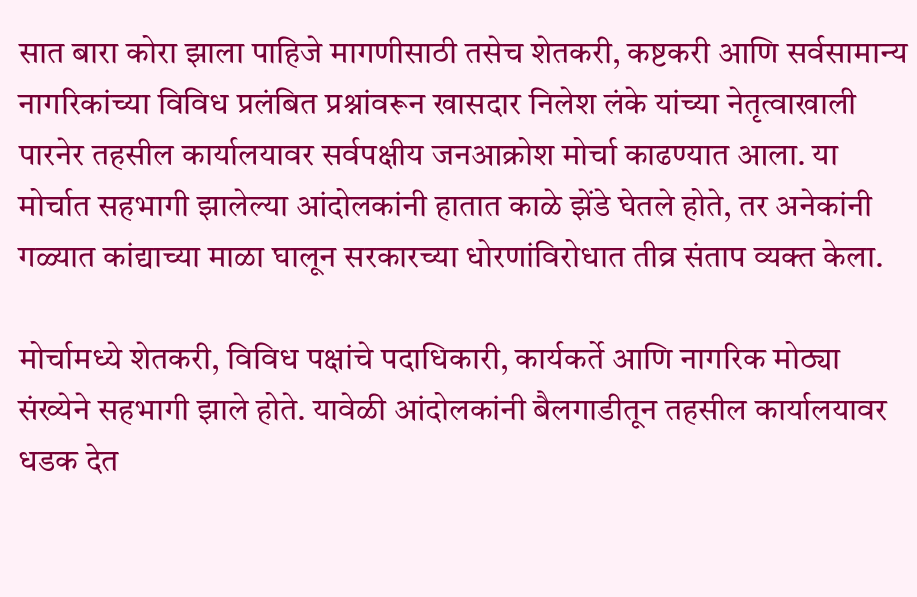सात बारा कोरा झाला पाहिजे मागणीसाठी तसेच शेतकरी, कष्टकरी आणि सर्वसामान्य नागरिकांच्या विविध प्रलंबित प्रश्नांवरून खासदार निलेश लंके यांच्या नेतृत्वाखाली पारनेर तहसील कार्यालयावर सर्वपक्षीय जनआक्रोश मोर्चा काढण्यात आला. या मोर्चात सहभागी झालेल्या आंदोलकांनी हातात काळे झेंडे घेतले होते, तर अनेकांनी गळ्यात कांद्याच्या माळा घालून सरकारच्या धोरणांविरोधात तीव्र संताप व्यक्त केला.

मोर्चामध्ये शेतकरी, विविध पक्षांचे पदाधिकारी, कार्यकर्ते आणि नागरिक मोठ्या संख्येने सहभागी झाले होते. यावेळी आंदोलकांनी बैलगाडीतून तहसील कार्यालयावर धडक देत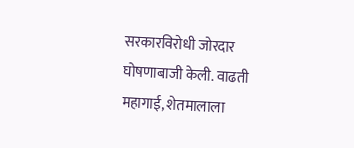सरकारविरोधी जोरदार घोषणाबाजी केली. वाढती महागाई, शेतमालाला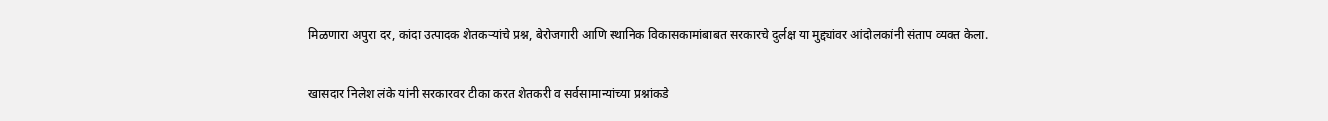मिळणारा अपुरा दर, कांदा उत्पादक शेतकऱ्यांचे प्रश्न, बेरोजगारी आणि स्थानिक विकासकामांबाबत सरकारचे दुर्लक्ष या मुद्द्यांवर आंदोलकांनी संताप व्यक्त केला.

खासदार निलेश लंके यांनी सरकारवर टीका करत शेतकरी व सर्वसामान्यांच्या प्रश्नांकडे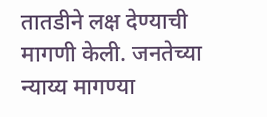तातडीने लक्ष देण्याची मागणी केली. जनतेच्या न्याय्य मागण्या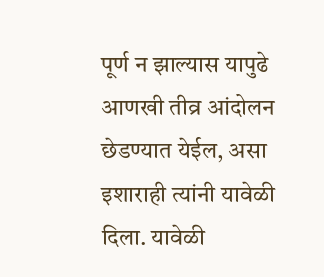पूर्ण न झाल्यास यापुढे आणखी तीव्र आंदोलन छेडण्यात येईल, असा इशाराही त्यांनी यावेळी दिला. यावेळी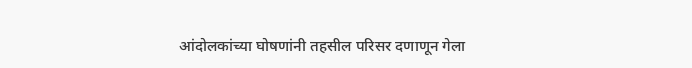आंदोलकांच्या घोषणांनी तहसील परिसर दणाणून गेला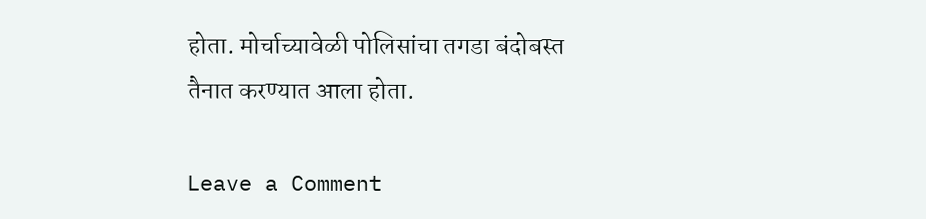होता. मोर्चाच्यावेळी पोलिसांचा तगडा बंदोबस्त तैनात करण्यात आला होता.

Leave a Comment